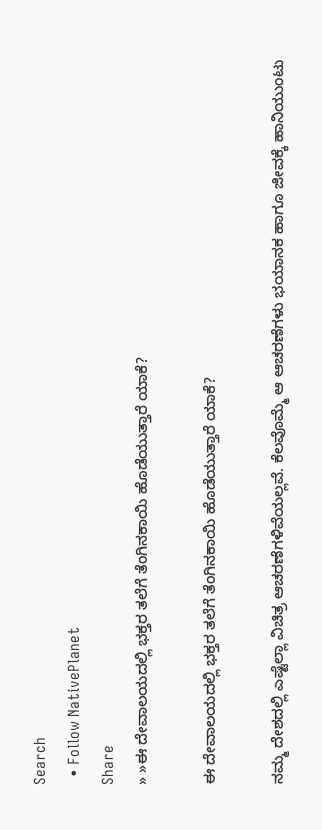Search
  • Follow NativePlanet
Share
» »ಈ ದೇವಾಲಯದಲ್ಲಿ ಭಕ್ತರ ತಲೆಗೆ ತೆಂಗಿನಕಾಯಿ ಹೊಡೆಯುತ್ತಾರೆ ಯಾಕೆ?

ಈ ದೇವಾಲಯದಲ್ಲಿ ಭಕ್ತರ ತಲೆಗೆ ತೆಂಗಿನಕಾಯಿ ಹೊಡೆಯುತ್ತಾರೆ ಯಾಕೆ?

ನಮ್ಮ ದೇಶದಲ್ಲಿ ಎಷ್ಟೆಲ್ಲಾ ವಿಚಿತ್ರ ಆಚರಣೆಗಳಿವೆಯಲ್ಲವೆ. ಕೆಲವೊಮ್ಮೆ ಆ ಆಚರಣೆಗಳು ಭಯಾನಕ ಹಾಗೂ ಜೀವಕ್ಕೆ ಹಾನಿಯುಂಟು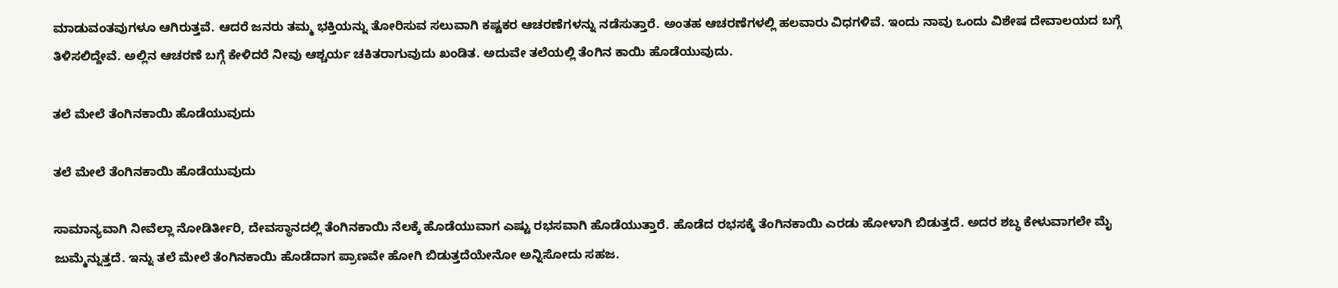ಮಾಡುವಂತವುಗಳೂ ಆಗಿರುತ್ತವೆ. ಆದರೆ ಜನರು ತಮ್ಮ ಭಕ್ತಿಯನ್ನು ತೋರಿಸುವ ಸಲುವಾಗಿ ಕಷ್ಟಕರ ಆಚರಣೆಗಳನ್ನು ನಡೆಸುತ್ತಾರೆ. ಅಂತಹ ಆಚರಣೆಗಳಲ್ಲಿ ಹಲವಾರು ವಿಧಗಳಿವೆ. ಇಂದು ನಾವು ಒಂದು ವಿಶೇಷ ದೇವಾಲಯದ ಬಗ್ಗೆ ತಿಳಿಸಲಿದ್ದೇವೆ. ಅಲ್ಲಿನ ಆಚರಣೆ ಬಗ್ಗೆ ಕೇಳಿದರೆ ನೀವು ಆಶ್ಚರ್ಯ ಚಕಿತರಾಗುವುದು ಖಂಡಿತ. ಅದುವೇ ತಲೆಯಲ್ಲಿ ತೆಂಗಿನ ಕಾಯಿ ಹೊಡೆಯುವುದು.

ತಲೆ ಮೇಲೆ ತೆಂಗಿನಕಾಯಿ ಹೊಡೆಯುವುದು

ತಲೆ ಮೇಲೆ ತೆಂಗಿನಕಾಯಿ ಹೊಡೆಯುವುದು

ಸಾಮಾನ್ಯವಾಗಿ ನೀವೆಲ್ಲಾ ನೋಡಿರ್ತೀರಿ, ದೇವಸ್ಥಾನದಲ್ಲಿ ತೆಂಗಿನಕಾಯಿ ನೆಲಕ್ಕೆ ಹೊಡೆಯುವಾಗ ಎಷ್ಟು ರಭಸವಾಗಿ ಹೊಡೆಯುತ್ತಾರೆ. ಹೊಡೆದ ರಭಸಕ್ಕೆ ತೆಂಗಿನಕಾಯಿ ಎರಡು ಹೋಳಾಗಿ ಬಿಡುತ್ತದೆ. ಅದರ ಶಬ್ಧ ಕೇಳುವಾಗಲೇ ಮೈ ಜುಮ್ಮೆನ್ನುತ್ತದೆ. ಇನ್ನು ತಲೆ ಮೇಲೆ ತೆಂಗಿನಕಾಯಿ ಹೊಡೆದಾಗ ಪ್ರಾಣವೇ ಹೋಗಿ ಬಿಡುತ್ತದೆಯೇನೋ ಅನ್ನಿಸೋದು ಸಹಜ.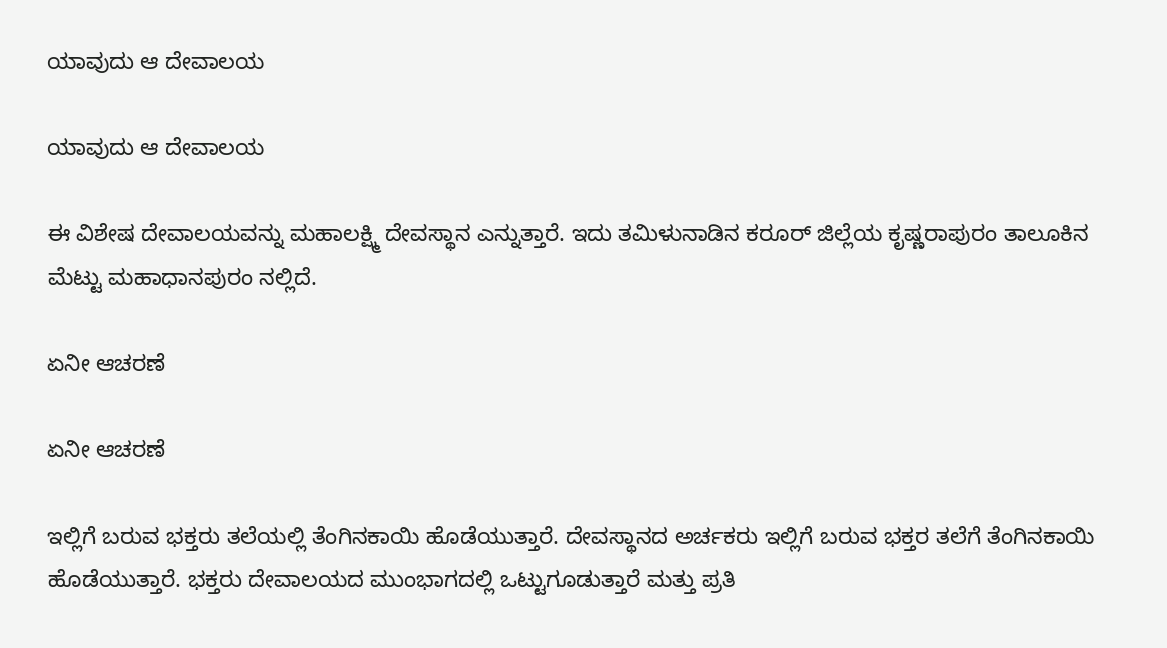ಯಾವುದು ಆ ದೇವಾಲಯ

ಯಾವುದು ಆ ದೇವಾಲಯ

ಈ ವಿಶೇಷ ದೇವಾಲಯವನ್ನು ಮಹಾಲಕ್ಷ್ಮಿ ದೇವಸ್ಥಾನ ಎನ್ನುತ್ತಾರೆ. ಇದು ತಮಿಳುನಾಡಿನ ಕರೂರ್ ಜಿಲ್ಲೆಯ ಕೃಷ್ಣರಾಪುರಂ ತಾಲೂಕಿನ ಮೆಟ್ಟು ಮಹಾಧಾನಪುರಂ ನಲ್ಲಿದೆ.

ಏನೀ ಆಚರಣೆ

ಏನೀ ಆಚರಣೆ

ಇಲ್ಲಿಗೆ ಬರುವ ಭಕ್ತರು ತಲೆಯಲ್ಲಿ ತೆಂಗಿನಕಾಯಿ ಹೊಡೆಯುತ್ತಾರೆ. ದೇವಸ್ಥಾನದ ಅರ್ಚಕರು ಇಲ್ಲಿಗೆ ಬರುವ ಭಕ್ತರ ತಲೆಗೆ ತೆಂಗಿನಕಾಯಿ ಹೊಡೆಯುತ್ತಾರೆ. ಭಕ್ತರು ದೇವಾಲಯದ ಮುಂಭಾಗದಲ್ಲಿ ಒಟ್ಟುಗೂಡುತ್ತಾರೆ ಮತ್ತು ಪ್ರತಿ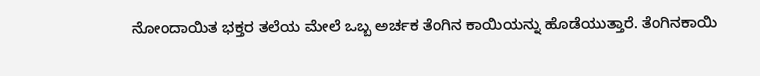ನೋಂದಾಯಿತ ಭಕ್ತರ ತಲೆಯ ಮೇಲೆ ಒಬ್ಬ ಅರ್ಚಕ ತೆಂಗಿನ ಕಾಯಿಯನ್ನು ಹೊಡೆಯುತ್ತಾರೆ. ತೆಂಗಿನಕಾಯಿ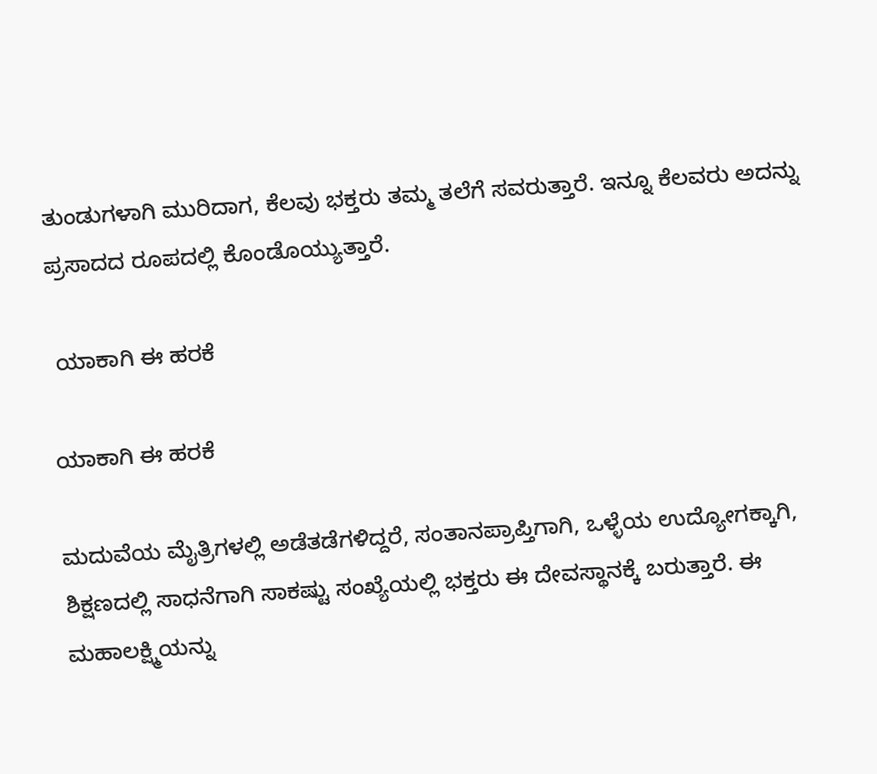ತುಂಡುಗಳಾಗಿ ಮುರಿದಾಗ, ಕೆಲವು ಭಕ್ತರು ತಮ್ಮ ತಲೆಗೆ ಸವರುತ್ತಾರೆ. ಇನ್ನೂ ಕೆಲವರು ಅದನ್ನು ಪ್ರಸಾದದ ರೂಪದಲ್ಲಿ ಕೊಂಡೊಯ್ಯುತ್ತಾರೆ.

 ಯಾಕಾಗಿ ಈ ಹರಕೆ

ಯಾಕಾಗಿ ಈ ಹರಕೆ

ಮದುವೆಯ ಮೈತ್ರಿಗಳಲ್ಲಿ ಅಡೆತಡೆಗಳಿದ್ದರೆ, ಸಂತಾನಪ್ರಾಪ್ತಿಗಾಗಿ, ಒಳ್ಳೆಯ ಉದ್ಯೋಗಕ್ಕಾಗಿ, ಶಿಕ್ಷಣದಲ್ಲಿ ಸಾಧನೆಗಾಗಿ ಸಾಕಷ್ಟು ಸಂಖ್ಯೆಯಲ್ಲಿ ಭಕ್ತರು ಈ ದೇವಸ್ಥಾನಕ್ಕೆ ಬರುತ್ತಾರೆ. ಈ ಮಹಾಲಕ್ಷ್ಮಿಯನ್ನು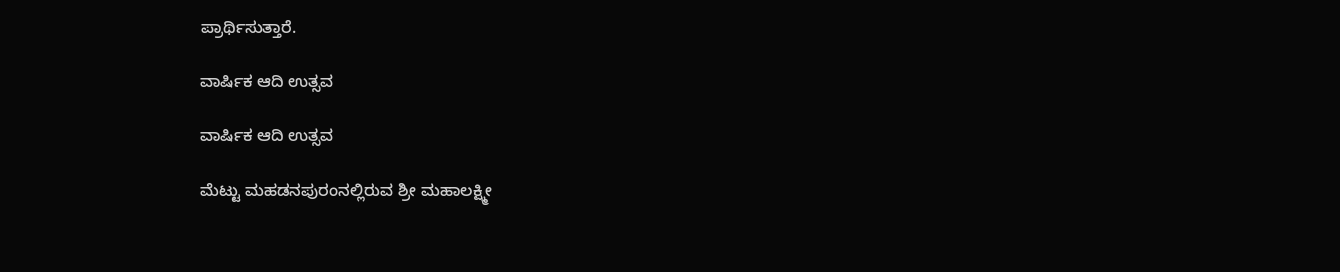ಪ್ರಾರ್ಥಿಸುತ್ತಾರೆ.

ವಾರ್ಷಿಕ ಆದಿ ಉತ್ಸವ

ವಾರ್ಷಿಕ ಆದಿ ಉತ್ಸವ

ಮೆಟ್ಟು ಮಹಡನಪುರಂನಲ್ಲಿರುವ ಶ್ರೀ ಮಹಾಲಕ್ಷ್ಮೀ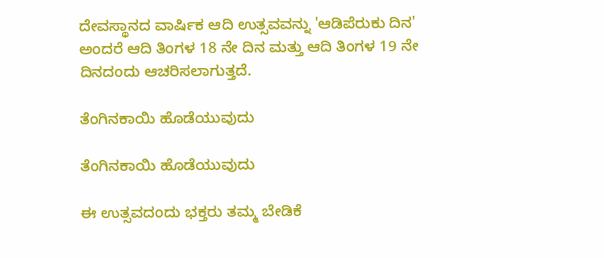ದೇವಸ್ಥಾನದ ವಾರ್ಷಿಕ ಆದಿ ಉತ್ಸವವನ್ನು 'ಆಡಿಪೆರುಕು ದಿನ' ಅಂದರೆ ಆದಿ ತಿಂಗಳ 18 ನೇ ದಿನ ಮತ್ತು ಆದಿ ತಿಂಗಳ 19 ನೇ ದಿನದಂದು ಆಚರಿಸಲಾಗುತ್ತದೆ.

ತೆಂಗಿನಕಾಯಿ ಹೊಡೆಯುವುದು

ತೆಂಗಿನಕಾಯಿ ಹೊಡೆಯುವುದು

ಈ ಉತ್ಸವದಂದು ಭಕ್ತರು ತಮ್ಮ ಬೇಡಿಕೆ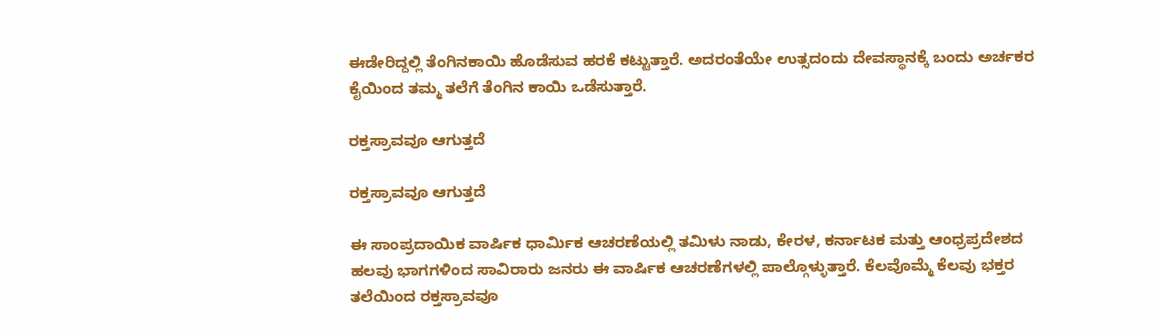ಈಡೇರಿದ್ದಲ್ಲಿ ತೆಂಗಿನಕಾಯಿ ಹೊಡೆಸುವ ಹರಕೆ ಕಟ್ಟುತ್ತಾರೆ. ಅದರಂತೆಯೇ ಉತ್ಸದಂದು ದೇವಸ್ಥಾನಕ್ಕೆ ಬಂದು ಅರ್ಚಕರ ಕೈಯಿಂದ ತಮ್ಮ ತಲೆಗೆ ತೆಂಗಿನ ಕಾಯಿ ಒಡೆಸುತ್ತಾರೆ.

ರಕ್ತಸ್ರಾವವೂ ಆಗುತ್ತದೆ

ರಕ್ತಸ್ರಾವವೂ ಆಗುತ್ತದೆ

ಈ ಸಾಂಪ್ರದಾಯಿಕ ವಾರ್ಷಿಕ ಧಾರ್ಮಿಕ ಆಚರಣೆಯಲ್ಲಿ ತಮಿಳು ನಾಡು, ಕೇರಳ, ಕರ್ನಾಟಕ ಮತ್ತು ಆಂಧ್ರಪ್ರದೇಶದ ಹಲವು ಭಾಗಗಳಿಂದ ಸಾವಿರಾರು ಜನರು ಈ ವಾರ್ಷಿಕ ಆಚರಣೆಗಳಲ್ಲಿ ಪಾಲ್ಗೊಳ್ಳುತ್ತಾರೆ. ಕೆಲವೊಮ್ಮೆ ಕೆಲವು ಭಕ್ತರ ತಲೆಯಿಂದ ರಕ್ತಸ್ರಾವವೂ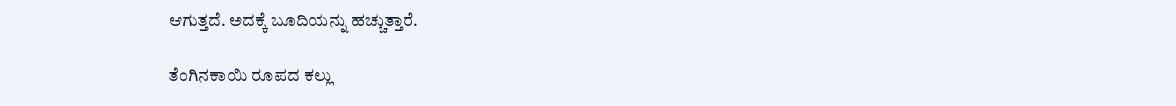ಆಗುತ್ತದೆ. ಅದಕ್ಕೆ ಬೂದಿಯನ್ನು ಹಚ್ಚುತ್ತಾರೆ.

ತೆಂಗಿನಕಾಯಿ ರೂಪದ ಕಲ್ಲು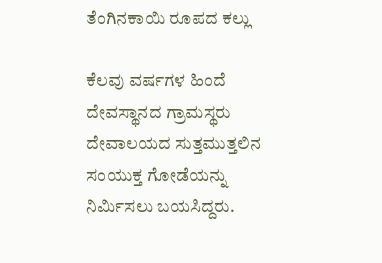ತೆಂಗಿನಕಾಯಿ ರೂಪದ ಕಲ್ಲು

ಕೆಲವು ವರ್ಷಗಳ ಹಿಂದೆ ದೇವಸ್ಥಾನದ ಗ್ರಾಮಸ್ಥರು ದೇವಾಲಯದ ಸುತ್ತಮುತ್ತಲಿನ ಸಂಯುಕ್ತ ಗೋಡೆಯನ್ನು ನಿರ್ಮಿಸಲು ಬಯಸಿದ್ದರು.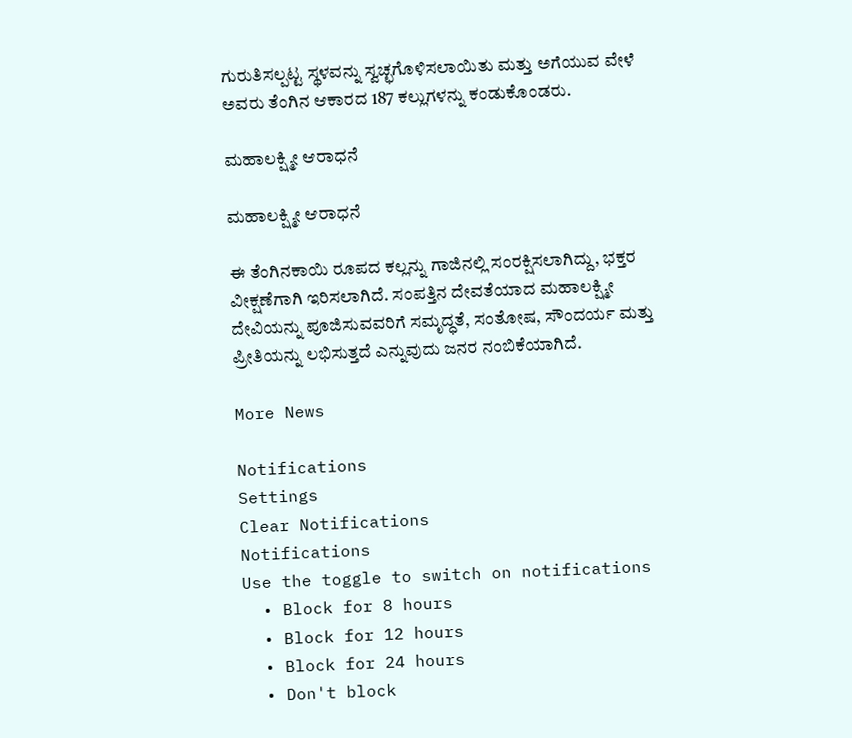ಗುರುತಿಸಲ್ಪಟ್ಟ ಸ್ಥಳವನ್ನು ಸ್ವಚ್ಛಗೊಳಿಸಲಾಯಿತು ಮತ್ತು ಅಗೆಯುವ ವೇಳೆ ಅವರು ತೆಂಗಿನ ಆಕಾರದ 187 ಕಲ್ಲುಗಳನ್ನು ಕಂಡುಕೊಂಡರು.

ಮಹಾಲಕ್ಷ್ಮೀ ಆರಾಧನೆ

ಮಹಾಲಕ್ಷ್ಮೀ ಆರಾಧನೆ

ಈ ತೆಂಗಿನಕಾಯಿ ರೂಪದ ಕಲ್ಲನ್ನು ಗಾಜಿನಲ್ಲಿ ಸಂರಕ್ಷಿಸಲಾಗಿದ್ದು, ಭಕ್ತರ ವೀಕ್ಷಣೆಗಾಗಿ ಇರಿಸಲಾಗಿದೆ. ಸಂಪತ್ತಿನ ದೇವತೆಯಾದ ಮಹಾಲಕ್ಷ್ಮೀ ದೇವಿಯನ್ನು ಪೂಜಿಸುವವರಿಗೆ ಸಮೃದ್ಧತೆ, ಸಂತೋಷ, ಸೌಂದರ್ಯ ಮತ್ತು ಪ್ರೀತಿಯನ್ನು ಲಭಿಸುತ್ತದೆ ಎನ್ನುವುದು ಜನರ ನಂಬಿಕೆಯಾಗಿದೆ.

More News

Notifications
Settings
Clear Notifications
Notifications
Use the toggle to switch on notifications
  • Block for 8 hours
  • Block for 12 hours
  • Block for 24 hours
  • Don't block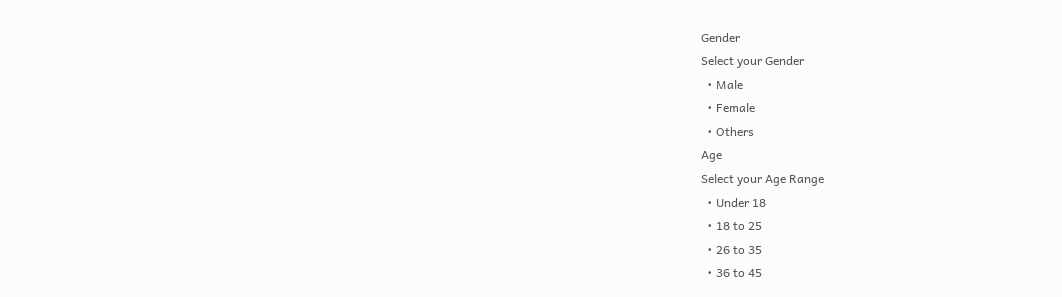Gender
Select your Gender
  • Male
  • Female
  • Others
Age
Select your Age Range
  • Under 18
  • 18 to 25
  • 26 to 35
  • 36 to 45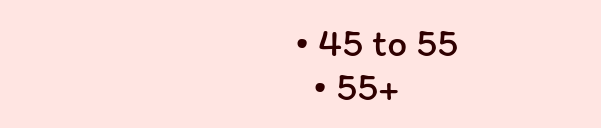• 45 to 55
  • 55+